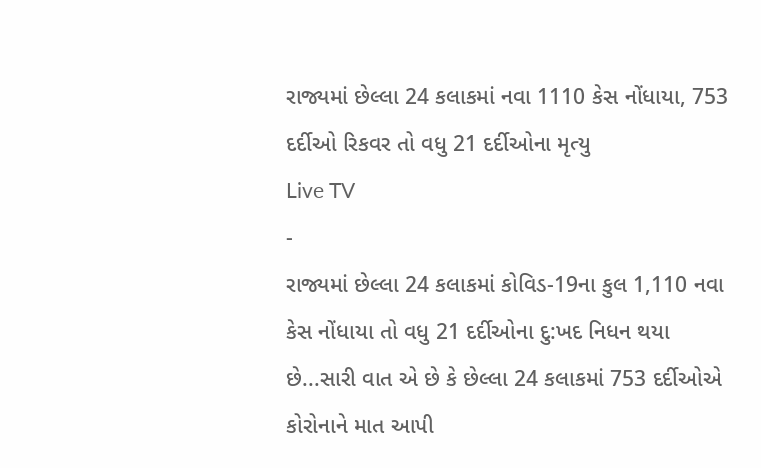રાજ્યમાં છેલ્લા 24 કલાકમાં નવા 1110 કેસ નોંધાયા, 753 દર્દીઓ રિકવર તો વધુ 21 દર્દીઓના મૃત્યુ
Live TV
-
રાજ્યમાં છેલ્લા 24 કલાકમાં કોવિડ-19ના કુલ 1,110 નવા કેસ નોંધાયા તો વધુ 21 દર્દીઓના દુ:ખદ નિધન થયા છે...સારી વાત એ છે કે છેલ્લા 24 કલાકમાં 753 દર્દીઓએ કોરોનાને માત આપી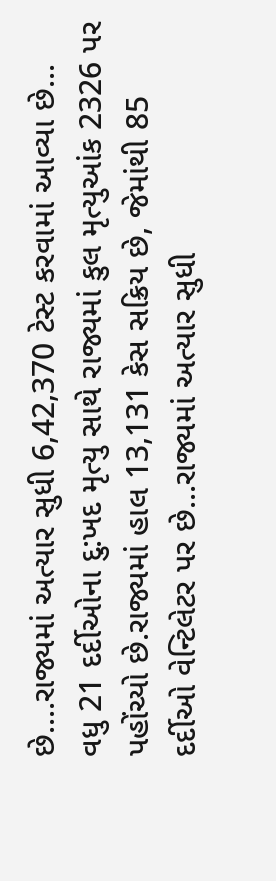છે....રાજ્યમાં અત્યાર સુધી 6,42,370 ટેસ્ટ કરવામાં આવ્યા છે...
વધુ 21 દર્દીઓના દુ:ખદ મૃત્યુ સાથે રાજ્યમાં કુલ મૃત્યુઆંક 2326 પર પહોંચ્યો છે.રાજ્યમાં હાલ 13,131 કેસ સક્રિય છે, જેમાંથી 85 દર્દીઓ વેન્ટિલેટર પર છે...રાજ્યમાં અત્યાર સુધી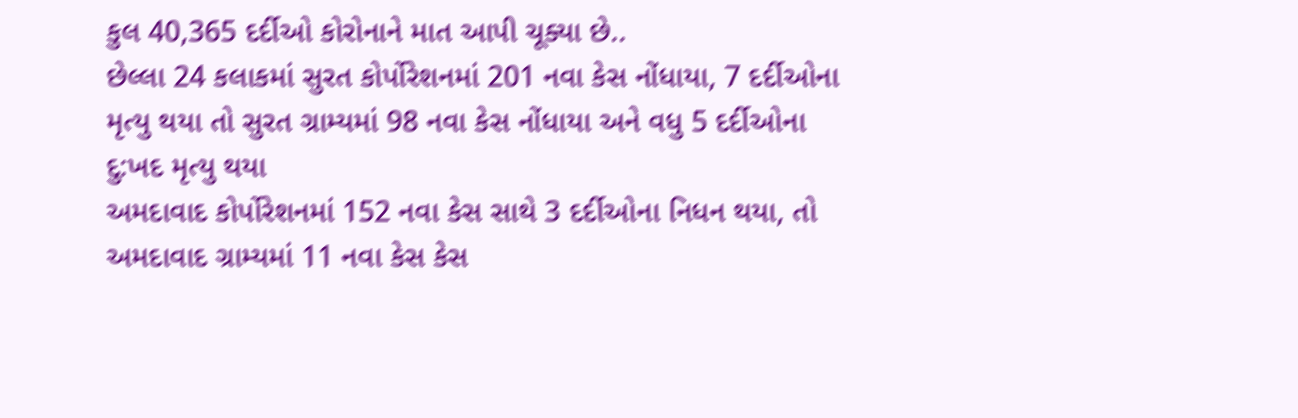કુલ 40,365 દર્દીઓ કોરોનાને માત આપી ચૂક્યા છે..
છેલ્લા 24 કલાકમાં સુરત કોર્પોરેશનમાં 201 નવા કેસ નોંધાયા, 7 દર્દીઓના મૃત્યુ થયા તો સુરત ગ્રામ્યમાં 98 નવા કેસ નોંધાયા અને વધુ 5 દર્દીઓના દુ:ખદ મૃત્યુ થયા
અમદાવાદ કોર્પોરેશનમાં 152 નવા કેસ સાથે 3 દર્દીઓના નિધન થયા, તો અમદાવાદ ગ્રામ્યમાં 11 નવા કેસ કેસ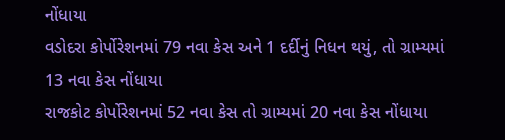નોંધાયા
વડોદરા કોર્પોરેશનમાં 79 નવા કેસ અને 1 દર્દીનું નિધન થયું, તો ગ્રામ્યમાં 13 નવા કેસ નોંધાયા
રાજકોટ કોર્પોરેશનમાં 52 નવા કેસ તો ગ્રામ્યમાં 20 નવા કેસ નોંધાયા